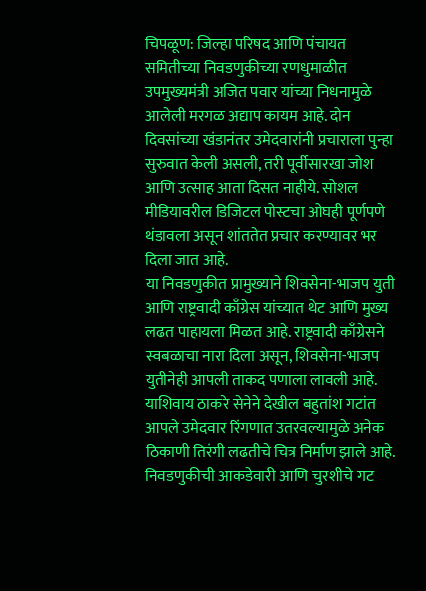चिपळूण: जिल्हा परिषद आणि पंचायत समितीच्या निवडणुकीच्या रणधुमाळीत उपमुख्यमंत्री अजित पवार यांच्या निधनामुळे आलेली मरगळ अद्याप कायम आहे. दोन दिवसांच्या खंडानंतर उमेदवारांनी प्रचाराला पुन्हा सुरुवात केली असली, तरी पूर्वीसारखा जोश आणि उत्साह आता दिसत नाहीये. सोशल मीडियावरील डिजिटल पोस्टचा ओघही पूर्णपणे थंडावला असून शांततेत प्रचार करण्यावर भर दिला जात आहे.
या निवडणुकीत प्रामुख्याने शिवसेना-भाजप युती आणि राष्ट्रवादी काँग्रेस यांच्यात थेट आणि मुख्य लढत पाहायला मिळत आहे. राष्ट्रवादी काँग्रेसने स्वबळाचा नारा दिला असून, शिवसेना-भाजप युतीनेही आपली ताकद पणाला लावली आहे. याशिवाय ठाकरे सेनेने देखील बहुतांश गटांत आपले उमेदवार रिंगणात उतरवल्यामुळे अनेक ठिकाणी तिरंगी लढतीचे चित्र निर्माण झाले आहे.
निवडणुकीची आकडेवारी आणि चुरशीचे गट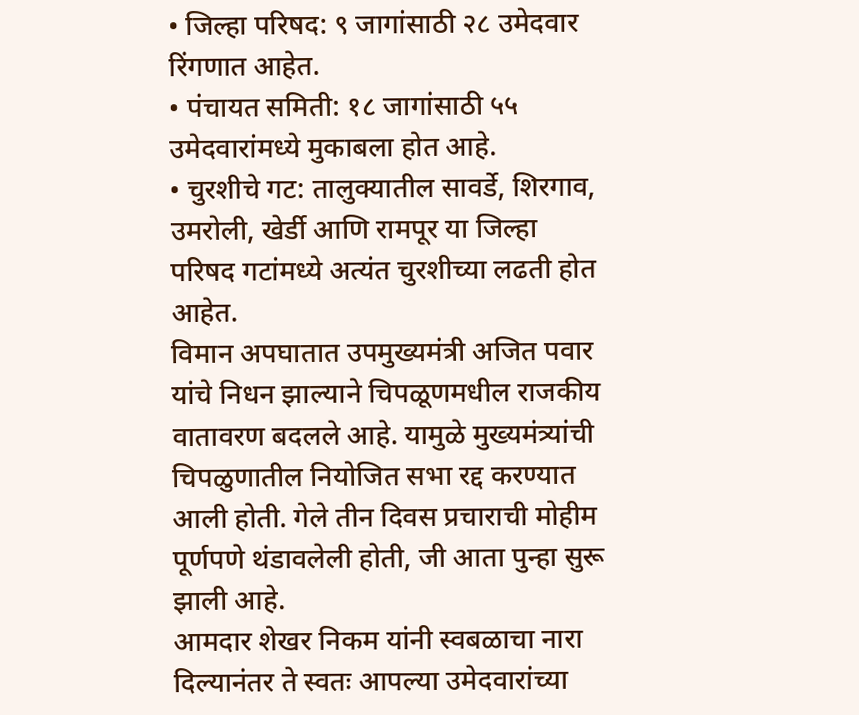• जिल्हा परिषद: ९ जागांसाठी २८ उमेदवार रिंगणात आहेत.
• पंचायत समिती: १८ जागांसाठी ५५ उमेदवारांमध्ये मुकाबला होत आहे.
• चुरशीचे गट: तालुक्यातील सावर्डे, शिरगाव, उमरोली, खेर्डी आणि रामपूर या जिल्हा परिषद गटांमध्ये अत्यंत चुरशीच्या लढती होत आहेत.
विमान अपघातात उपमुख्यमंत्री अजित पवार यांचे निधन झाल्याने चिपळूणमधील राजकीय वातावरण बदलले आहे. यामुळे मुख्यमंत्र्यांची चिपळुणातील नियोजित सभा रद्द करण्यात आली होती. गेले तीन दिवस प्रचाराची मोहीम पूर्णपणे थंडावलेली होती, जी आता पुन्हा सुरू झाली आहे.
आमदार शेखर निकम यांनी स्वबळाचा नारा दिल्यानंतर ते स्वतः आपल्या उमेदवारांच्या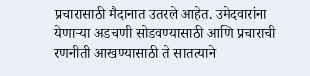प्रचारासाठी मैदानात उतरले आहेत. उमेदवारांना येणाऱ्या अडचणी सोडवण्यासाठी आणि प्रचाराची रणनीती आखण्यासाठी ते सातत्याने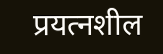प्रयत्नशील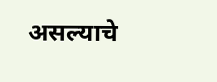असल्याचे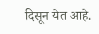दिसून येत आहे.